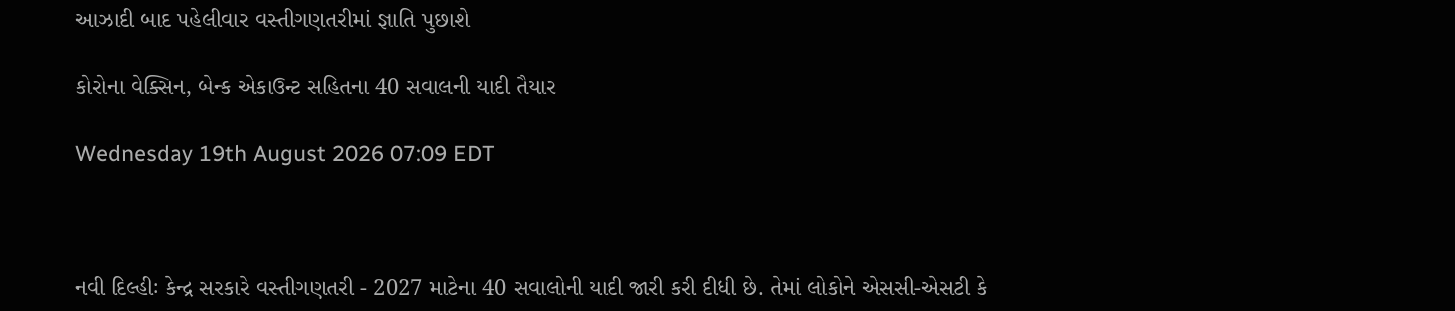આઝાદી બાદ પહેલીવાર વસ્તીગણતરીમાં જ્ઞાતિ પુછાશે

કોરોના વેક્સિન, બેન્ક એકાઉન્ટ સહિતના 40 સવાલની યાદી તૈયાર

Wednesday 19th August 2026 07:09 EDT



નવી દિલ્હીઃ કેન્દ્ર સરકારે વસ્તીગણતરી - 2027 માટેના 40 સવાલોની યાદી જારી કરી દીધી છે. તેમાં લોકોને એસસી-એસટી કે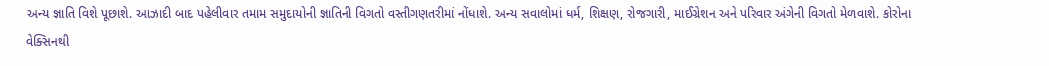અન્ય જ્ઞાતિ વિશે પૂછાશે. આઝાદી બાદ પહેલીવાર તમામ સમુદાયોની જ્ઞાતિની વિગતો વસ્તીગણતરીમાં નોંધાશે. અન્ય સવાલોમાં ધર્મ, શિક્ષણ, રોજગારી, માઈગ્રેશન અને પરિવાર અંગેની વિગતો મેળવાશે. કોરોના વેક્સિનથી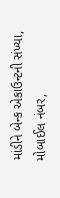માંડીને બેન્ક એકાઉન્ટની સંખ્યા, મોબાઈલ નંબર,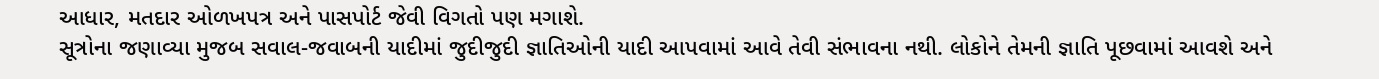આધાર, મતદાર ઓળખપત્ર અને પાસપોર્ટ જેવી વિગતો પણ મગાશે.
સૂત્રોના જણાવ્યા મુજબ સવાલ-જવાબની યાદીમાં જુદીજુદી જ્ઞાતિઓની યાદી આપવામાં આવે તેવી સંભાવના નથી. લોકોને તેમની જ્ઞાતિ પૂછવામાં આવશે અને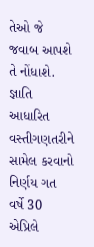તેઓ જે જવાબ આપશે તે નોંધાશે. જ્ઞાતિ આધારિત વસ્તીગણતરીને સામેલ કરવાનો નિર્ણય ગત વર્ષે 30 એપ્રિલે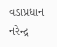વડાપ્રધાન નરેન્દ્ર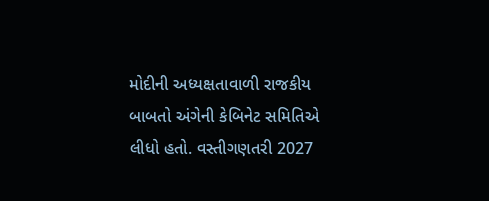મોદીની અધ્યક્ષતાવાળી રાજકીય બાબતો અંગેની કેબિનેટ સમિતિએ લીધો હતો. વસ્તીગણતરી 2027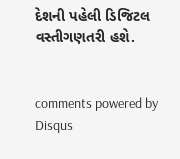દેશની પહેલી ડિજિટલ વસ્તીગણતરી હશે.


comments powered by Disqus